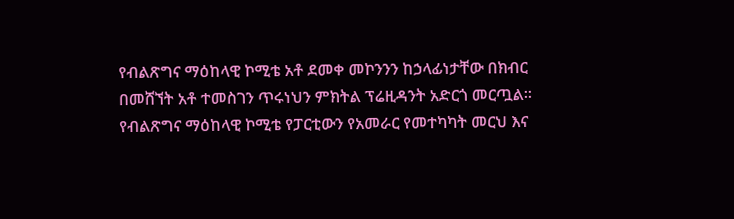የብልጽግና ማዕከላዊ ኮሚቴ አቶ ደመቀ መኮንንን ከኃላፊነታቸው በክብር በመሸኘት አቶ ተመስገን ጥሩነህን ምክትል ፕሬዚዳንት አድርጎ መርጧል፡፡
የብልጽግና ማዕከላዊ ኮሚቴ የፓርቲውን የአመራር የመተካካት መርህ እና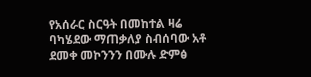የአሰራር ስርዓት በመከተል ዛሬ ባካሄደው ማጠቃለያ ስብሰባው አቶ ደመቀ መኮንንን በሙሉ ድምፅ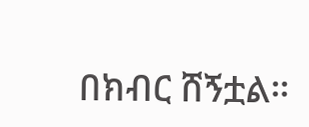በክብር ሸኝቷል።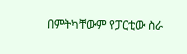በምትካቸውም የፓርቲው ስራ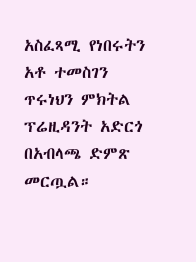አስፈጻሚ የነበሩትን አቶ ተመስገን ጥሩነህን ምክትል ፕሬዚዳንት አድርጎ በአብላጫ ድምጽ መርጧል።